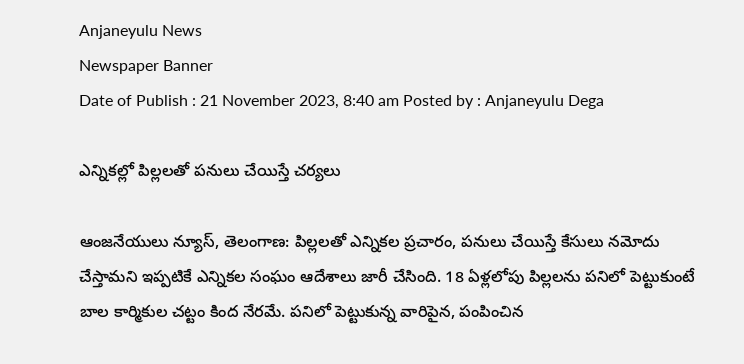Anjaneyulu News
Newspaper Banner
Date of Publish : 21 November 2023, 8:40 am Posted by : Anjaneyulu Dega

ఎన్నికల్లో పిల్లలతో పనులు చేయిస్తే చర్యలు

ఆంజనేయులు న్యూస్, తెలంగాణ: పిల్లలతో ఎన్నికల ప్రచారం, పనులు చేయిస్తే కేసులు నమోదు చేస్తామని ఇప్పటికే ఎన్నికల సంఘం ఆదేశాలు జారీ చేసింది. 18 ఏళ్లలోపు పిల్లలను పనిలో పెట్టుకుంటే బాల కార్మికుల చట్టం కింద నేరమే. పనిలో పెట్టుకున్న వారిపైన, పంపించిన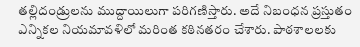తల్లిదండ్రులను ముద్దాయిలుగా పరిగణిస్తారు. అదే నిబంధన ప్రస్తుతం ఎన్నికల నియమావళిలో మరింత కఠినతరం చేశారు. పాఠశాలలకు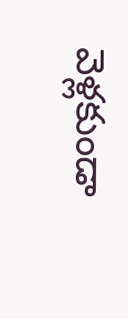వెళ్లకుండా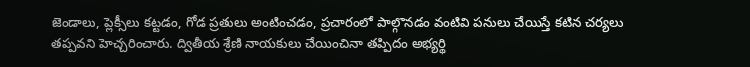జెండాలు, ప్లెక్సీలు కట్టడం, గోడ ప్రతులు అంటించడం, ప్రచారంలో పాల్గొనడం వంటివి పనులు చేయిస్తే కటిన చర్యలు తప్పవని హెచ్చరించారు. ద్వితీయ శ్రేణి నాయకులు చేయించినా తప్పిదం అభ్యర్థి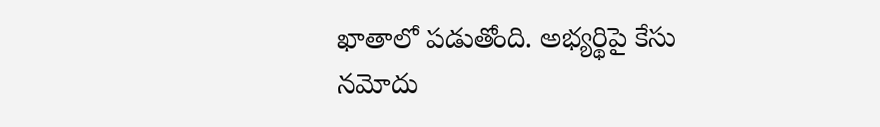ఖాతాలో పడుతోంది. అభ్యర్థిపై కేసు నమోదు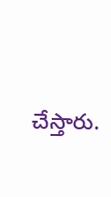చేస్తారు.